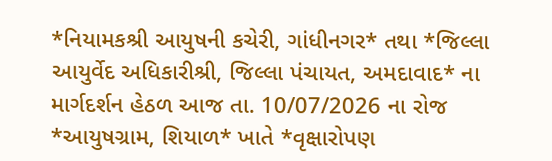*નિયામકશ્રી આયુષની કચેરી, ગાંધીનગર* તથા *જિલ્લા આયુર્વેદ અધિકારીશ્રી, જિલ્લા પંચાયત, અમદાવાદ* ના માર્ગદર્શન હેઠળ આજ તા. 10/07/2026 ના રોજ *આયુષગ્રામ, શિયાળ* ખાતે *વૃક્ષારોપણ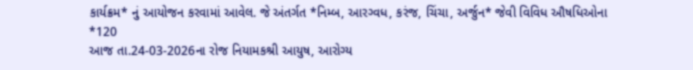કાર્યક્રમ* નું આયોજન કરવામાં આવેલ. જે અંતર્ગત *નિમ્બ, આરગ્વધ, કરંજ, ચિંચા, અર્જુન* જેવી વિવિધ ઔષધિઓના *120
આજ તા.24-03-2026ના રોજ નિયામકશ્રી આયુષ, આરોગ્ય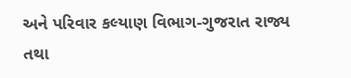અને પરિવાર કલ્યાણ વિભાગ-ગુજરાત રાજ્ય તથા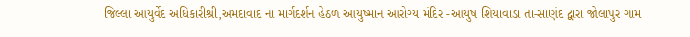જિલ્લા આયુર્વેદ અધિકારીશ્રી,અમદાવાદ ના માર્ગદર્શન હેઠળ આયુષ્માન આરોગ્ય મંદિર -આયુષ શિયાવાડા તા-સાણંદ દ્વારા જોલાપુર ગામ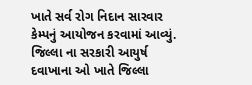ખાતે સર્વ રોગ નિદાન સારવાર કેમ્પનું આયોજન કરવામાં આવ્યું.
જિલ્લા ના સરકારી આયુર્ષ દવાખાના ઓ ખાતે જિલ્લા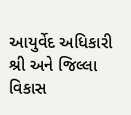આયુર્વેદ અધિકારી શ્રી અને જિલ્લા વિકાસ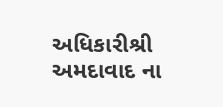અધિકારીશ્રી અમદાવાદ ના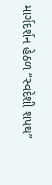માર્ગદર્શન હેઠળ “સ્વદેશી શપથ”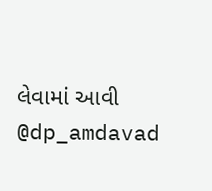લેવામાં આવી @dp_amdavad